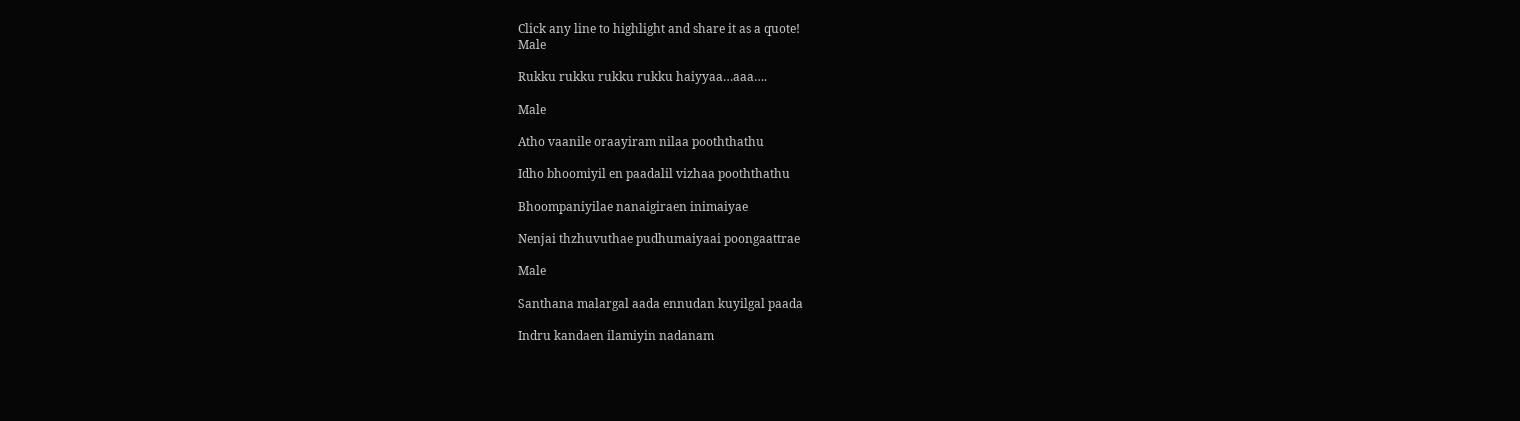Click any line to highlight and share it as a quote!
Male

Rukku rukku rukku rukku haiyyaa…aaa….

Male

Atho vaanile oraayiram nilaa pooththathu

Idho bhoomiyil en paadalil vizhaa pooththathu

Bhoompaniyilae nanaigiraen inimaiyae

Nenjai thzhuvuthae pudhumaiyaai poongaattrae

Male

Santhana malargal aada ennudan kuyilgal paada

Indru kandaen ilamiyin nadanam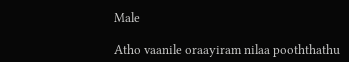Male

Atho vaanile oraayiram nilaa pooththathu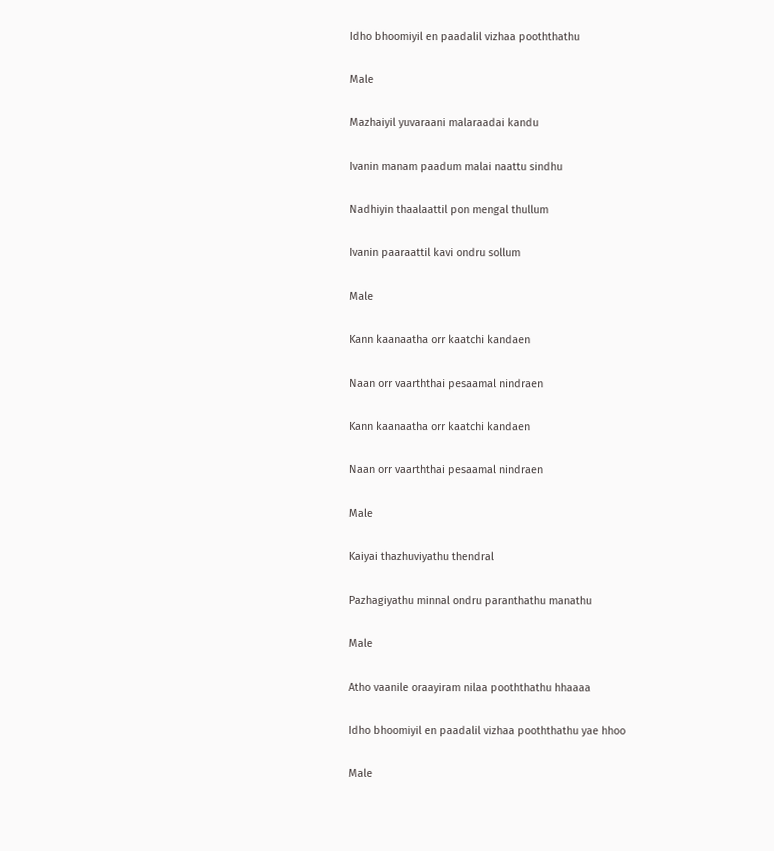Idho bhoomiyil en paadalil vizhaa pooththathu

Male

Mazhaiyil yuvaraani malaraadai kandu

Ivanin manam paadum malai naattu sindhu

Nadhiyin thaalaattil pon mengal thullum

Ivanin paaraattil kavi ondru sollum

Male

Kann kaanaatha orr kaatchi kandaen

Naan orr vaarththai pesaamal nindraen

Kann kaanaatha orr kaatchi kandaen

Naan orr vaarththai pesaamal nindraen

Male

Kaiyai thazhuviyathu thendral

Pazhagiyathu minnal ondru paranthathu manathu

Male

Atho vaanile oraayiram nilaa pooththathu hhaaaa

Idho bhoomiyil en paadalil vizhaa pooththathu yae hhoo

Male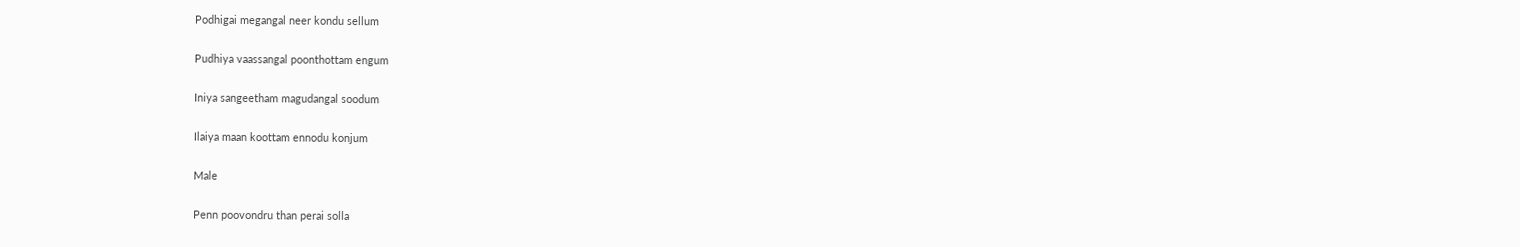Podhigai megangal neer kondu sellum

Pudhiya vaassangal poonthottam engum

Iniya sangeetham magudangal soodum

Ilaiya maan koottam ennodu konjum

Male

Penn poovondru than perai solla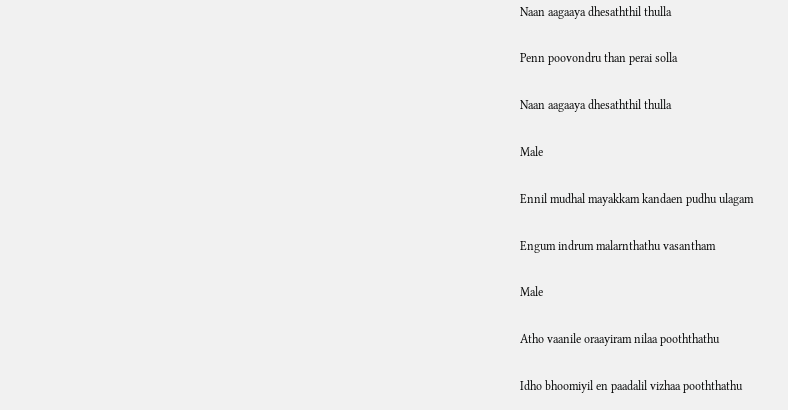Naan aagaaya dhesaththil thulla

Penn poovondru than perai solla

Naan aagaaya dhesaththil thulla

Male

Ennil mudhal mayakkam kandaen pudhu ulagam

Engum indrum malarnthathu vasantham

Male

Atho vaanile oraayiram nilaa pooththathu

Idho bhoomiyil en paadalil vizhaa pooththathu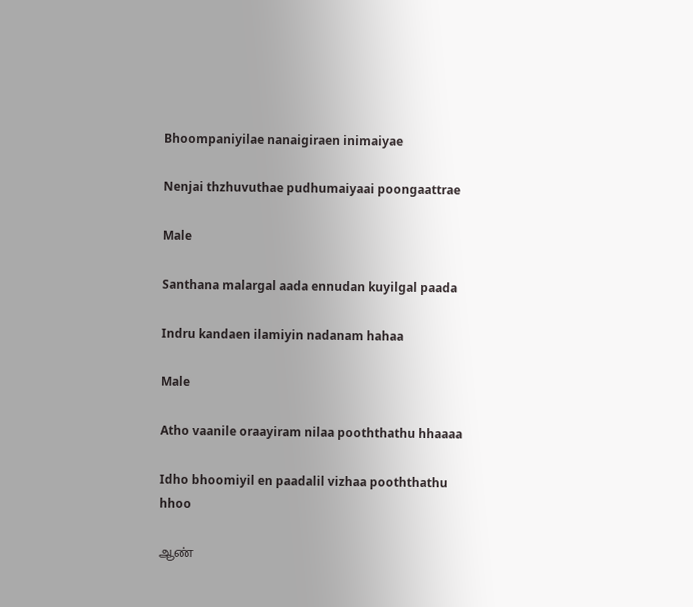Bhoompaniyilae nanaigiraen inimaiyae

Nenjai thzhuvuthae pudhumaiyaai poongaattrae

Male

Santhana malargal aada ennudan kuyilgal paada

Indru kandaen ilamiyin nadanam hahaa

Male

Atho vaanile oraayiram nilaa pooththathu hhaaaa

Idho bhoomiyil en paadalil vizhaa pooththathu hhoo

ஆண்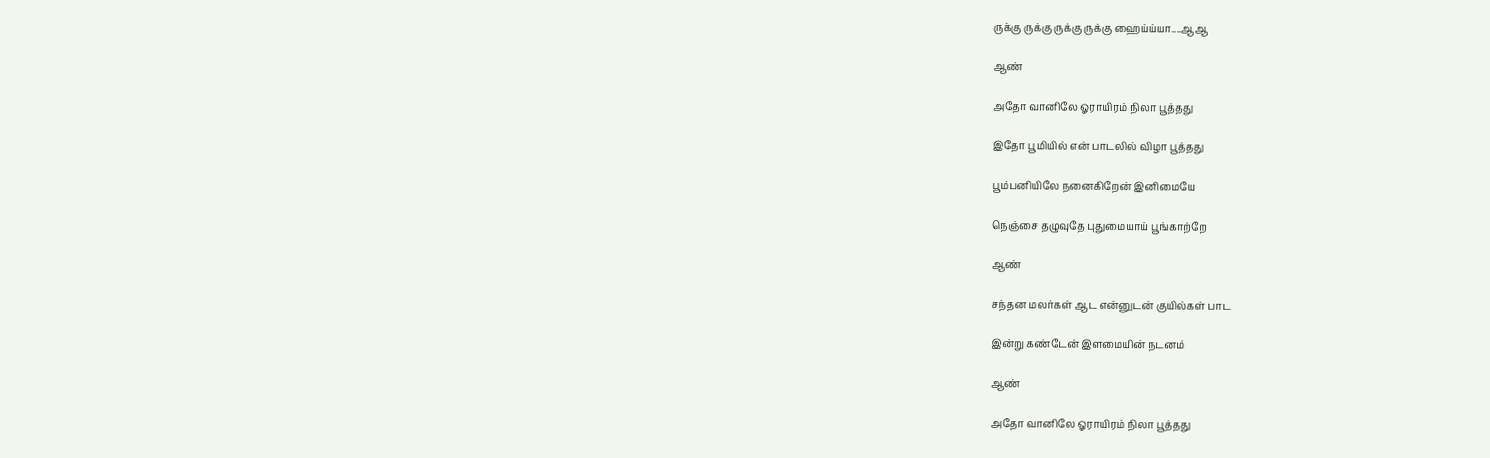ருக்கு ருக்கு ருக்கு ருக்கு ஹைய்ய்யா....ஆஆ

ஆண்

அதோ வானிலே ஓராயிரம் நிலா பூத்தது

இதோ பூமியில் என் பாடலில் விழா பூத்தது

பூம்பனியிலே நனைகிறேன் இனிமையே

நெஞ்சை தழுவுதே புதுமையாய் பூங்காற்றே

ஆண்

சந்தன மலர்கள் ஆட என்னுடன் குயில்கள் பாட

இன்று கண்டேன் இளமையின் நடனம்

ஆண்

அதோ வானிலே ஓராயிரம் நிலா பூத்தது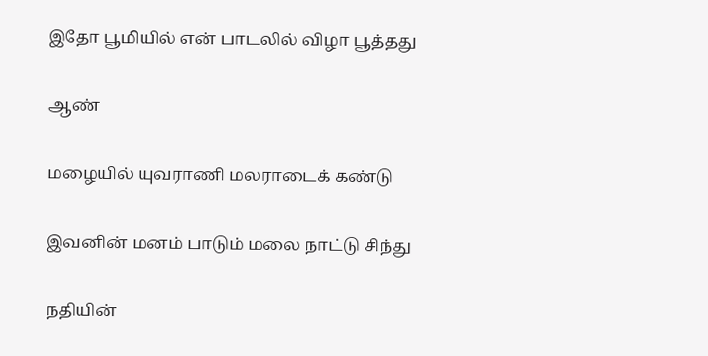இதோ பூமியில் என் பாடலில் விழா பூத்தது

ஆண்

மழையில் யுவராணி மலராடைக் கண்டு

இவனின் மனம் பாடும் மலை நாட்டு சிந்து

நதியின்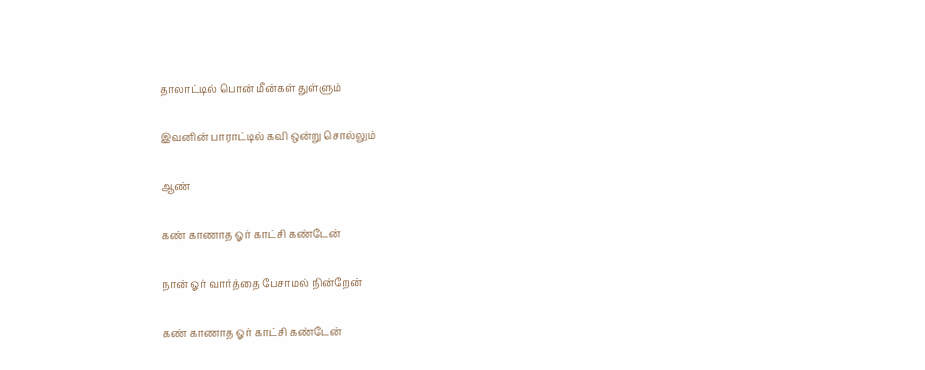தாலாட்டில் பொன் மீன்கள் துள்ளும்

இவனின் பாராட்டில் கவி ஒன்று சொல்லும்

ஆண்

கண் காணாத ஓர் காட்சி கண்டேன்

நான் ஓர் வார்த்தை பேசாமல் நின்றேன்

கண் காணாத ஓர் காட்சி கண்டேன்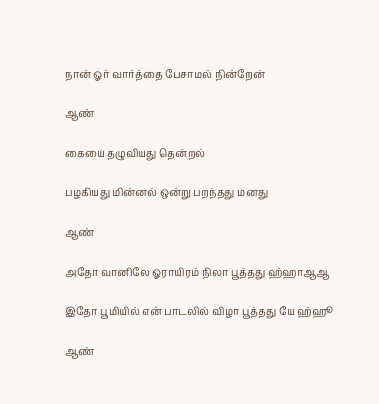நான் ஓர் வார்த்தை பேசாமல் நின்றேன்

ஆண்

கையை தழுவியது தென்றல்

பழகியது மின்னல் ஒன்று பறந்தது மனது

ஆண்

அதோ வானிலே ஓராயிரம் நிலா பூத்தது ஹ்ஹாஆஆ

இதோ பூமியில் என் பாடலில் விழா பூத்தது யே ஹ்ஹூ

ஆண்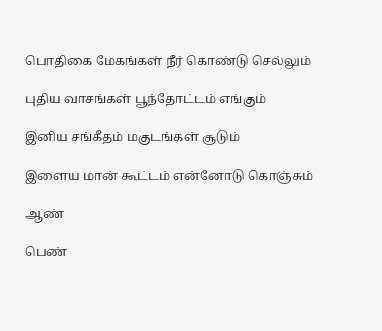பொதிகை மேகங்கள் நீர் கொண்டு செல்லும்

புதிய வாசங்கள் பூந்தோட்டம் எங்கும்

இனிய சங்கீதம் மகுடங்கள் சூடும்

இளைய மான் கூட்டம் என்னோடு கொஞ்சும்

ஆண்

பெண்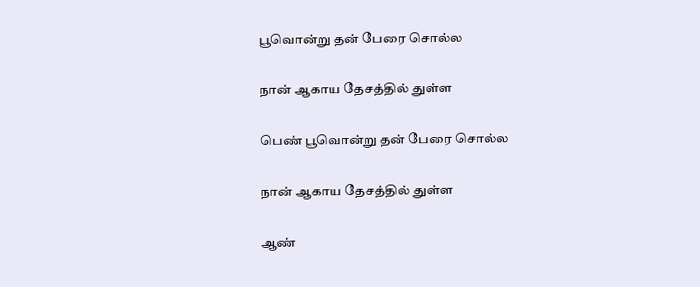பூவொன்று தன் பேரை சொல்ல

நான் ஆகாய தேசத்தில் துள்ள

பெண் பூவொன்று தன் பேரை சொல்ல

நான் ஆகாய தேசத்தில் துள்ள

ஆண்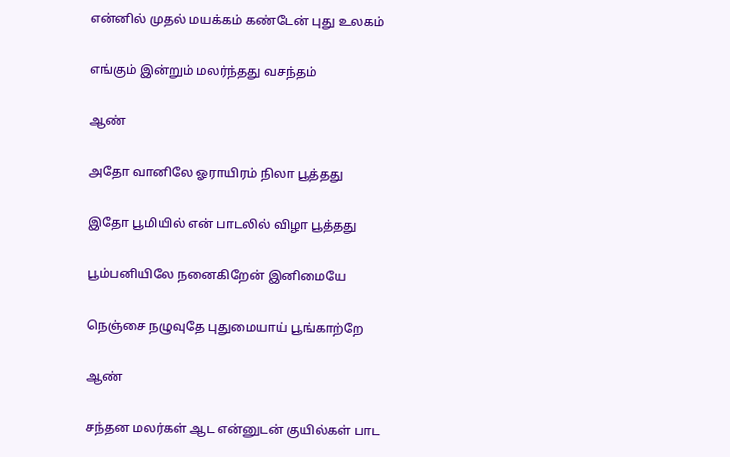என்னில் முதல் மயக்கம் கண்டேன் புது உலகம்

எங்கும் இன்றும் மலர்ந்தது வசந்தம்

ஆண்

அதோ வானிலே ஓராயிரம் நிலா பூத்தது

இதோ பூமியில் என் பாடலில் விழா பூத்தது

பூம்பனியிலே நனைகிறேன் இனிமையே

நெஞ்சை நழுவுதே புதுமையாய் பூங்காற்றே

ஆண்

சந்தன மலர்கள் ஆட என்னுடன் குயில்கள் பாட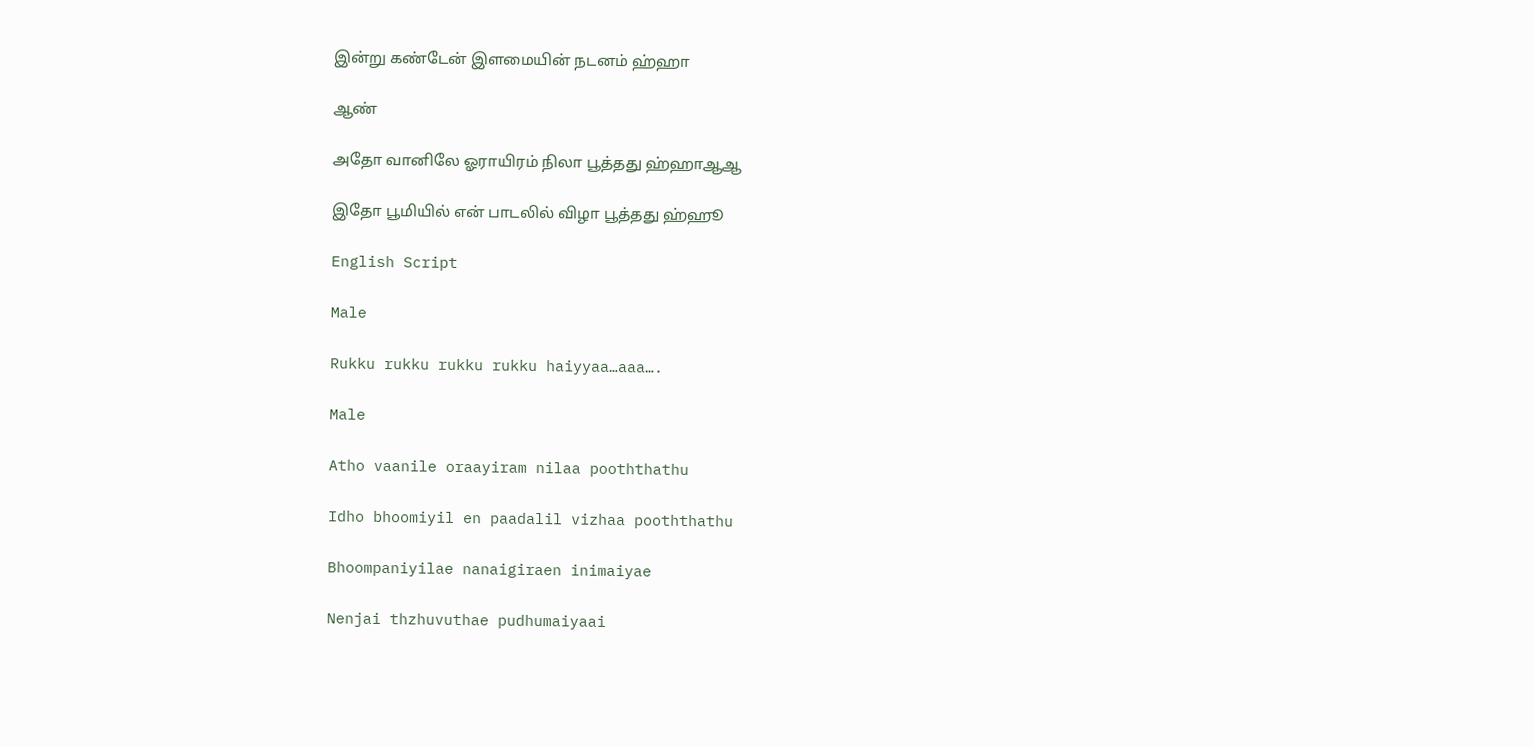இன்று கண்டேன் இளமையின் நடனம் ஹ்ஹா

ஆண்

அதோ வானிலே ஓராயிரம் நிலா பூத்தது ஹ்ஹாஆஆ

இதோ பூமியில் என் பாடலில் விழா பூத்தது ஹ்ஹூ

English Script

Male

Rukku rukku rukku rukku haiyyaa…aaa….

Male

Atho vaanile oraayiram nilaa pooththathu

Idho bhoomiyil en paadalil vizhaa pooththathu

Bhoompaniyilae nanaigiraen inimaiyae

Nenjai thzhuvuthae pudhumaiyaai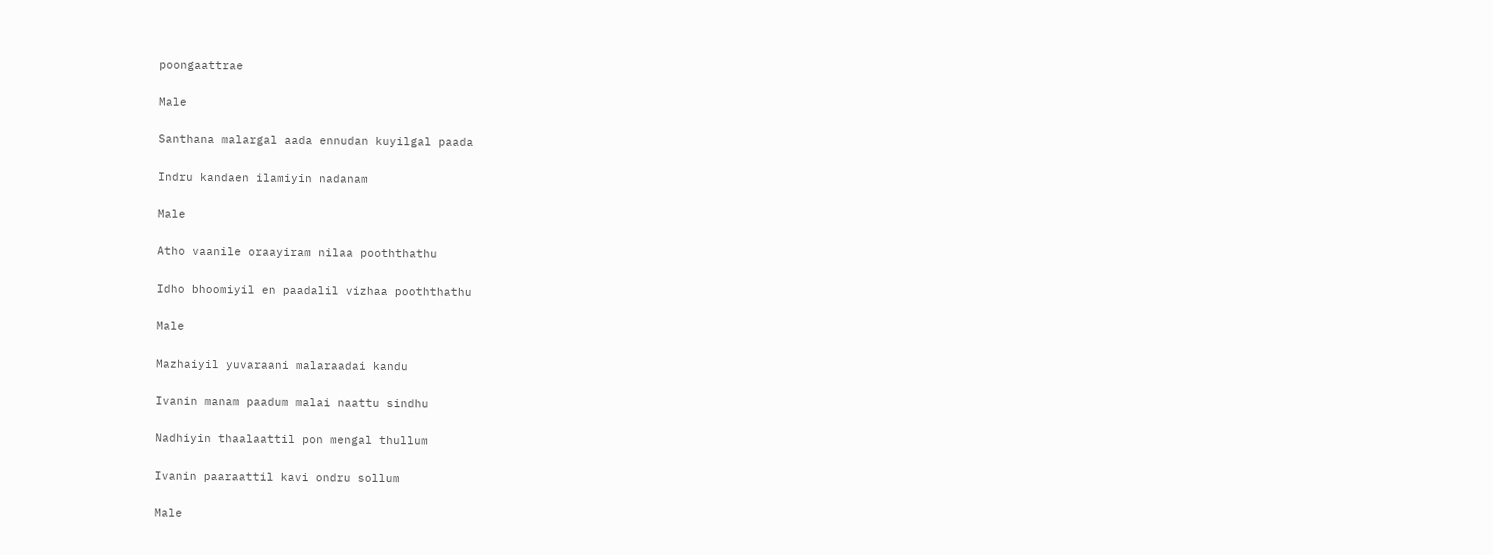poongaattrae

Male

Santhana malargal aada ennudan kuyilgal paada

Indru kandaen ilamiyin nadanam

Male

Atho vaanile oraayiram nilaa pooththathu

Idho bhoomiyil en paadalil vizhaa pooththathu

Male

Mazhaiyil yuvaraani malaraadai kandu

Ivanin manam paadum malai naattu sindhu

Nadhiyin thaalaattil pon mengal thullum

Ivanin paaraattil kavi ondru sollum

Male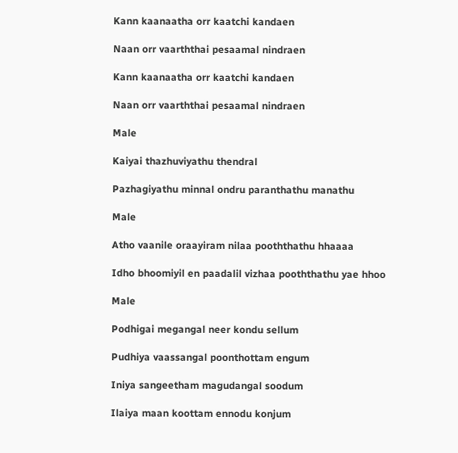Kann kaanaatha orr kaatchi kandaen

Naan orr vaarththai pesaamal nindraen

Kann kaanaatha orr kaatchi kandaen

Naan orr vaarththai pesaamal nindraen

Male

Kaiyai thazhuviyathu thendral

Pazhagiyathu minnal ondru paranthathu manathu

Male

Atho vaanile oraayiram nilaa pooththathu hhaaaa

Idho bhoomiyil en paadalil vizhaa pooththathu yae hhoo

Male

Podhigai megangal neer kondu sellum

Pudhiya vaassangal poonthottam engum

Iniya sangeetham magudangal soodum

Ilaiya maan koottam ennodu konjum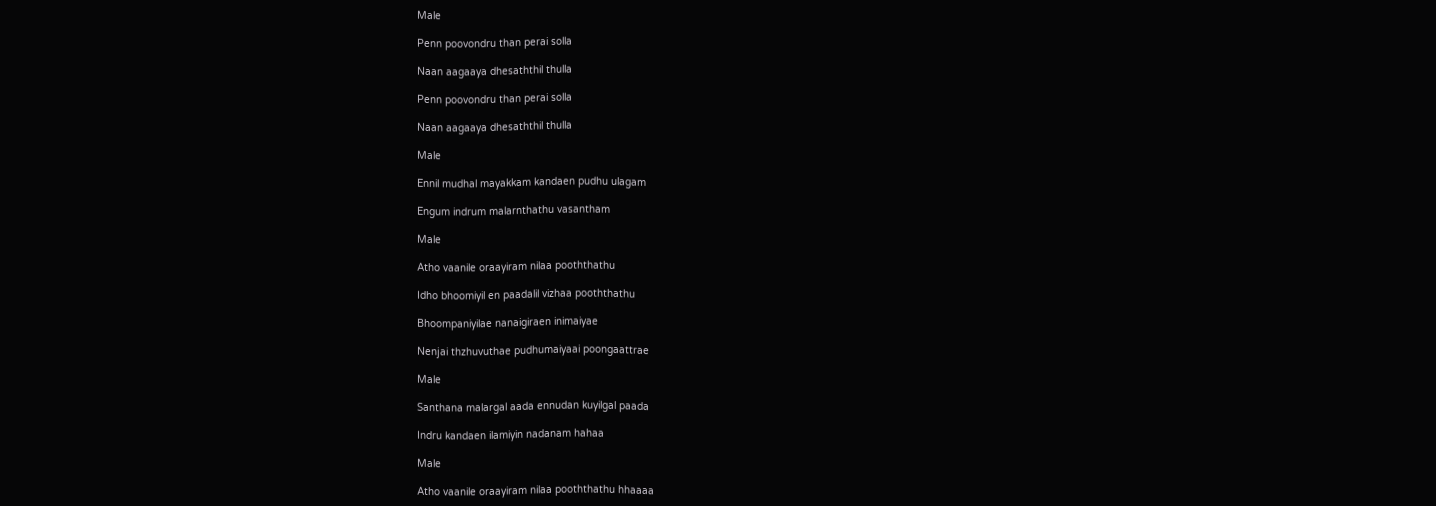Male

Penn poovondru than perai solla

Naan aagaaya dhesaththil thulla

Penn poovondru than perai solla

Naan aagaaya dhesaththil thulla

Male

Ennil mudhal mayakkam kandaen pudhu ulagam

Engum indrum malarnthathu vasantham

Male

Atho vaanile oraayiram nilaa pooththathu

Idho bhoomiyil en paadalil vizhaa pooththathu

Bhoompaniyilae nanaigiraen inimaiyae

Nenjai thzhuvuthae pudhumaiyaai poongaattrae

Male

Santhana malargal aada ennudan kuyilgal paada

Indru kandaen ilamiyin nadanam hahaa

Male

Atho vaanile oraayiram nilaa pooththathu hhaaaa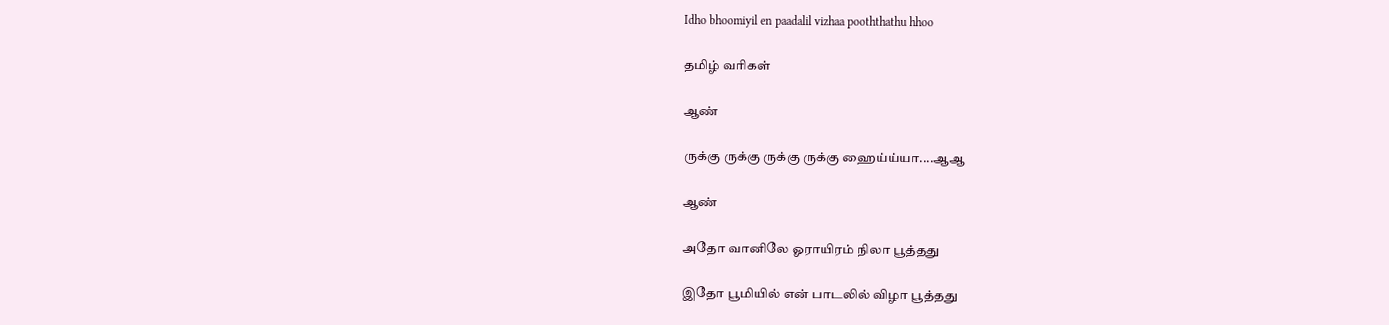Idho bhoomiyil en paadalil vizhaa pooththathu hhoo

தமிழ் வரிகள்

ஆண்

ருக்கு ருக்கு ருக்கு ருக்கு ஹைய்ய்யா....ஆஆ

ஆண்

அதோ வானிலே ஓராயிரம் நிலா பூத்தது

இதோ பூமியில் என் பாடலில் விழா பூத்தது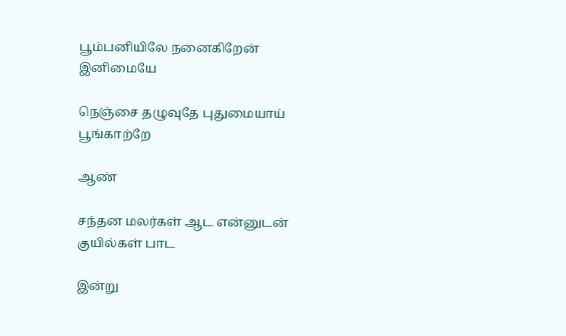பூம்பனியிலே நனைகிறேன் இனிமையே

நெஞ்சை தழுவுதே புதுமையாய் பூங்காற்றே

ஆண்

சந்தன மலர்கள் ஆட என்னுடன் குயில்கள் பாட

இன்று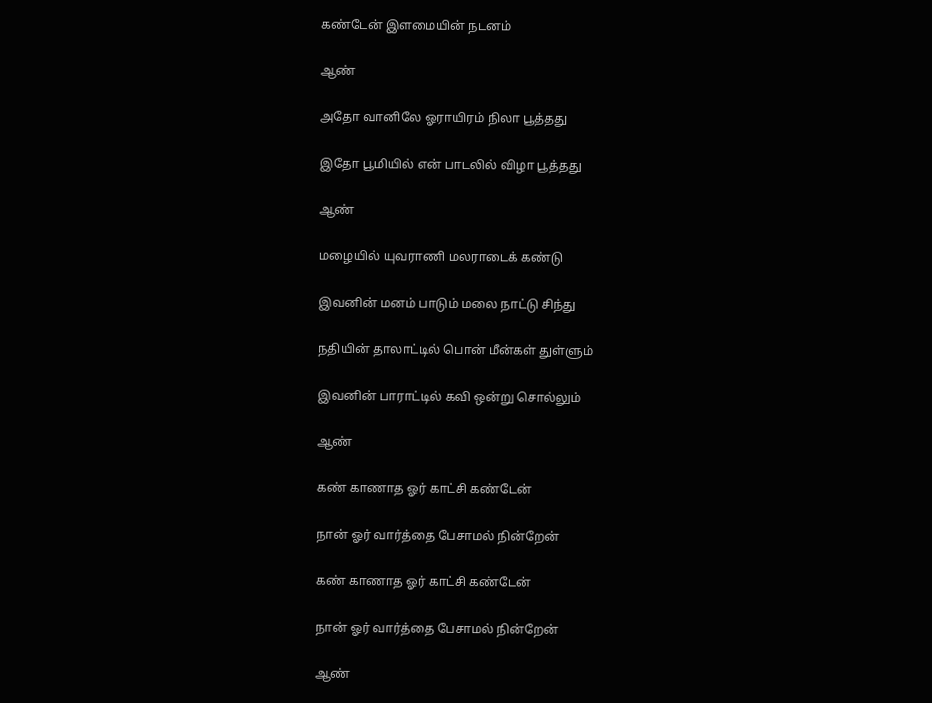கண்டேன் இளமையின் நடனம்

ஆண்

அதோ வானிலே ஓராயிரம் நிலா பூத்தது

இதோ பூமியில் என் பாடலில் விழா பூத்தது

ஆண்

மழையில் யுவராணி மலராடைக் கண்டு

இவனின் மனம் பாடும் மலை நாட்டு சிந்து

நதியின் தாலாட்டில் பொன் மீன்கள் துள்ளும்

இவனின் பாராட்டில் கவி ஒன்று சொல்லும்

ஆண்

கண் காணாத ஓர் காட்சி கண்டேன்

நான் ஓர் வார்த்தை பேசாமல் நின்றேன்

கண் காணாத ஓர் காட்சி கண்டேன்

நான் ஓர் வார்த்தை பேசாமல் நின்றேன்

ஆண்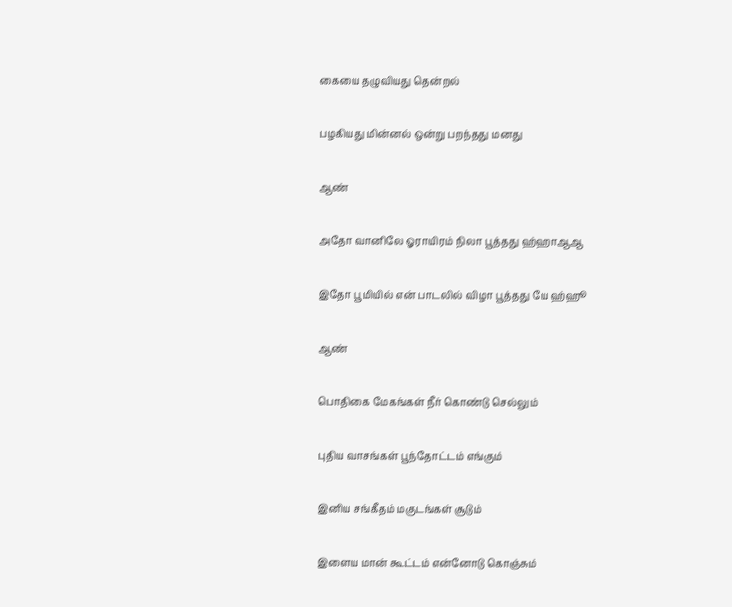கையை தழுவியது தென்றல்

பழகியது மின்னல் ஒன்று பறந்தது மனது

ஆண்

அதோ வானிலே ஓராயிரம் நிலா பூத்தது ஹ்ஹாஆஆ

இதோ பூமியில் என் பாடலில் விழா பூத்தது யே ஹ்ஹூ

ஆண்

பொதிகை மேகங்கள் நீர் கொண்டு செல்லும்

புதிய வாசங்கள் பூந்தோட்டம் எங்கும்

இனிய சங்கீதம் மகுடங்கள் சூடும்

இளைய மான் கூட்டம் என்னோடு கொஞ்சும்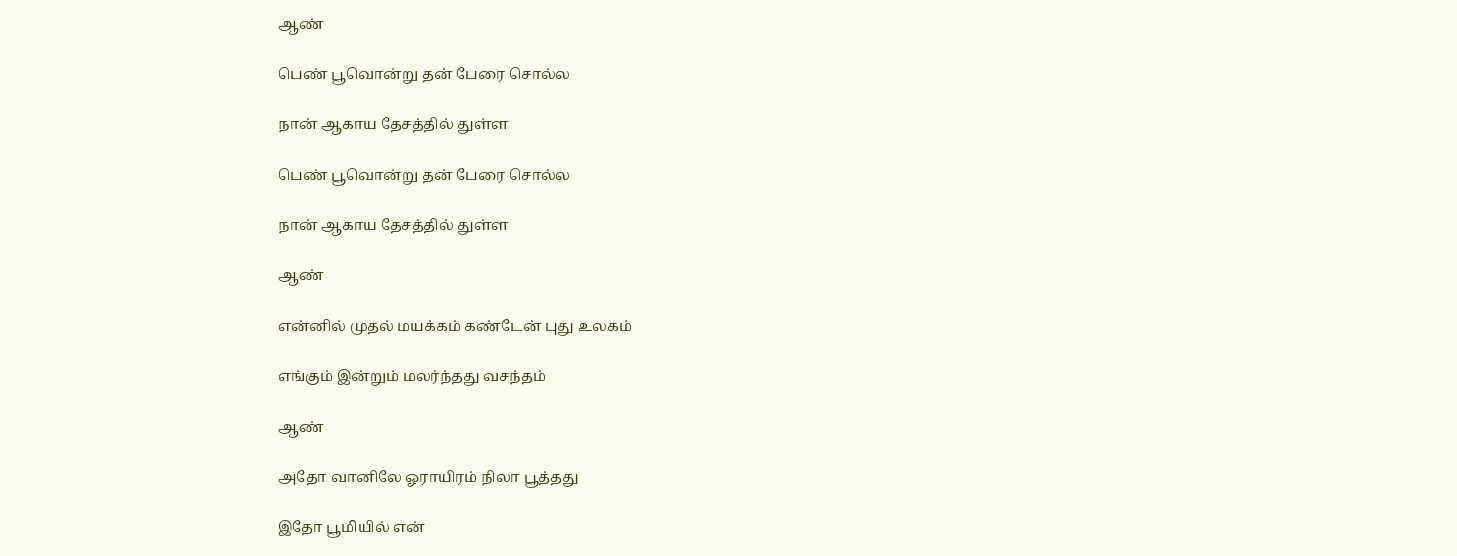ஆண்

பெண் பூவொன்று தன் பேரை சொல்ல

நான் ஆகாய தேசத்தில் துள்ள

பெண் பூவொன்று தன் பேரை சொல்ல

நான் ஆகாய தேசத்தில் துள்ள

ஆண்

என்னில் முதல் மயக்கம் கண்டேன் புது உலகம்

எங்கும் இன்றும் மலர்ந்தது வசந்தம்

ஆண்

அதோ வானிலே ஓராயிரம் நிலா பூத்தது

இதோ பூமியில் என்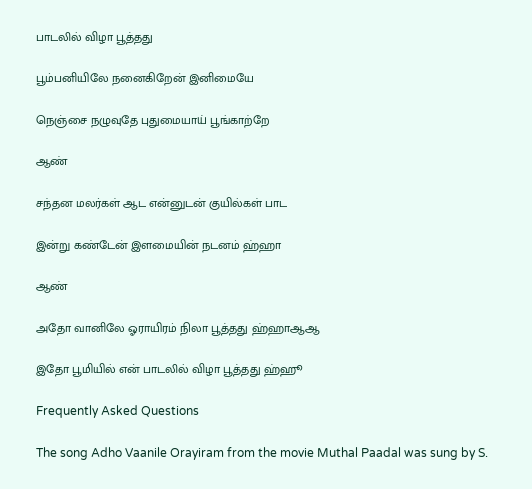பாடலில் விழா பூத்தது

பூம்பனியிலே நனைகிறேன் இனிமையே

நெஞ்சை நழுவுதே புதுமையாய் பூங்காற்றே

ஆண்

சந்தன மலர்கள் ஆட என்னுடன் குயில்கள் பாட

இன்று கண்டேன் இளமையின் நடனம் ஹ்ஹா

ஆண்

அதோ வானிலே ஓராயிரம் நிலா பூத்தது ஹ்ஹாஆஆ

இதோ பூமியில் என் பாடலில் விழா பூத்தது ஹ்ஹூ

Frequently Asked Questions

The song Adho Vaanile Orayiram from the movie Muthal Paadal was sung by S.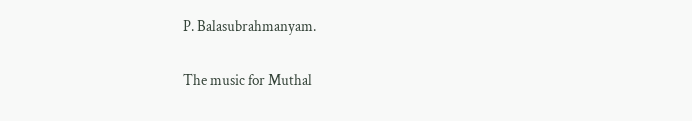P. Balasubrahmanyam.

The music for Muthal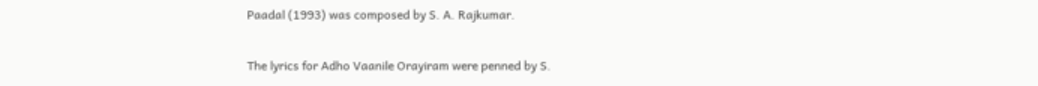Paadal (1993) was composed by S. A. Rajkumar.

The lyrics for Adho Vaanile Orayiram were penned by S.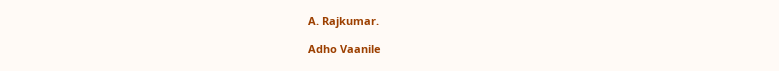A. Rajkumar.

Adho Vaanile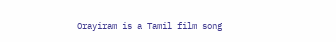Orayiram is a Tamil film song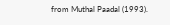from Muthal Paadal (1993).